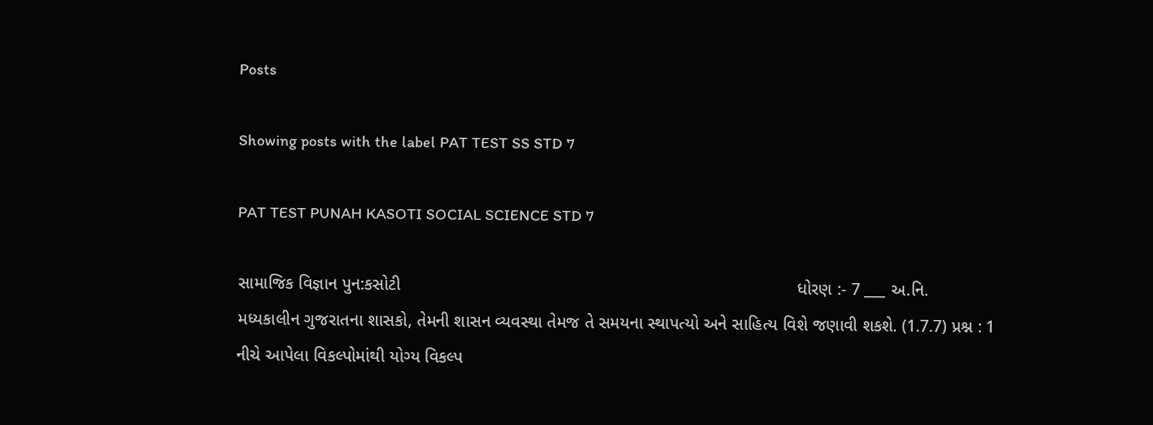Posts

Showing posts with the label PAT TEST SS STD 7

PAT TEST PUNAH KASOTI SOCIAL SCIENCE STD 7

સામાજિક વિજ્ઞાન પુન:કસોટી                                                                                   ધોરણ :- 7 ___ અ.નિ.     મધ્યકાલીન ગુજરાતના શાસકો, તેમની શાસન વ્યવસ્થા તેમજ તે સમયના સ્થાપત્યો અને સાહિત્ય વિશે જણાવી શકશે. (1.7.7) પ્રશ્ન : 1 નીચે આપેલા વિકલ્પોમાંથી યોગ્ય વિકલ્પ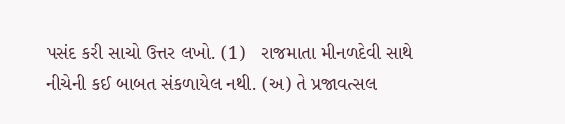પસંદ કરી સાચો ઉત્તર લખો. (1)   રાજમાતા મીનળદેવી સાથે નીચેની કઈ બાબત સંકળાયેલ નથી. (અ) તે પ્રજાવત્સલ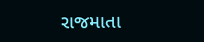રાજમાતા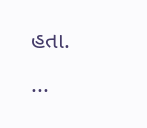હતા.                  ...